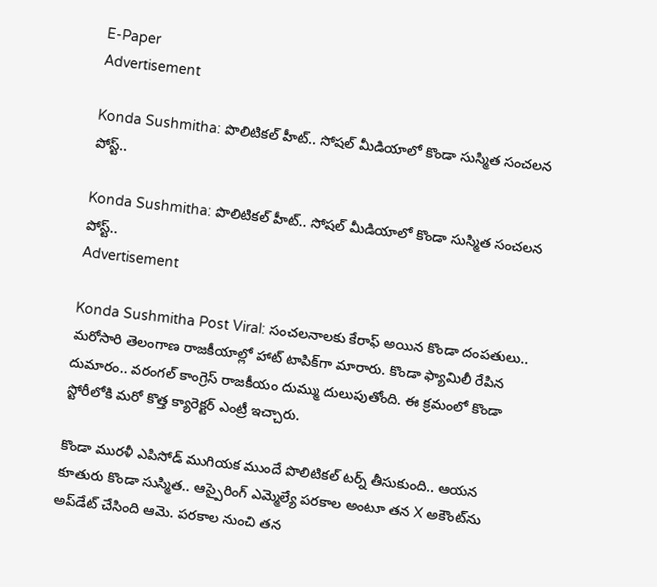E-Paper
Advertisement

Konda Sushmitha: పొలిటికల్ హీట్.. సోషల్ మీడియాలో కొండా సుస్మిత సంచలన పోస్ట్..

Konda Sushmitha: పొలిటికల్ హీట్.. సోషల్ మీడియాలో కొండా సుస్మిత సంచలన పోస్ట్..
Advertisement

Konda Sushmitha Post Viral: సంచలనాలకు కేరాఫ్ అయిన కొండా దంపతులు.. మరోసారి తెలంగాణ రాజకీయాల్లో హాట్ టాపిక్‌గా మారారు. కొండా ఫ్యామిలీ రేపిన దుమారం.. వరంగల్ కాంగ్రెస్‌ రాజకీయం దుమ్ము దులుపుతోంది. ఈ క్రమంలో కొండా స్టోరీలోకి మరో కొత్త క్యారెక్టర్ ఎంట్రీ ఇచ్చారు.

కొండా మురళీ ఎపిసోడ్ ముగియక ముందే పొలిటికల్ టర్న్ తీసుకుంది.. ఆయన కూతురు కొండా సుస్మిత.. ఆస్పైరింగ్‌ ఎమ్మెల్యే పరకాల అంటూ తన X అకౌంట్‌ను అప్‌డేట్‌ చేసింది ఆమె. పరకాల నుంచి తన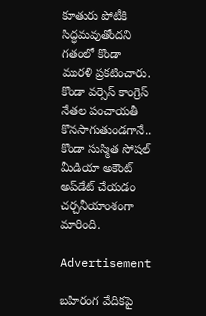కూతురు పోటీకి సిద్ధమవుతోందని గతంలో కొండా మురళి ప్రకటించారు. కొండా వర్సెస్‌ కాంగ్రెస్‌ నేతల పంచాయతీ కొనసాగుతుండగానే.. కొండా సుస్మిత సోషల్ మీడియా అకౌంట్ అప్‌డేట్‌ చేయడం చర్చనీయాంశంగా మారింది.

Advertisement

బహిరంగ వేదికపై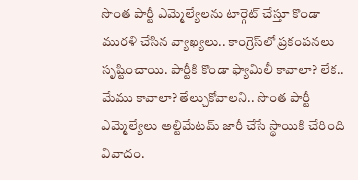సొంత పార్టీ ఎమ్మెల్యేలను టార్గెట్ చేస్తూ కొండా మురళి చేసిన వ్యాఖ్యలు.. కాంగ్రెస్‌లో ప్రకంపనలు సృష్టించాయి. పార్టీకి కొండా ఫ్యామిలీ కావాలా? లేక.. మేము కావాలా? తేల్చుకోవాలని.. సొంత పార్టీ ఎమ్మెల్యేలు అల్టిమేటమ్ జారీ చేసే స్థాయికి చేరింది వివాదం.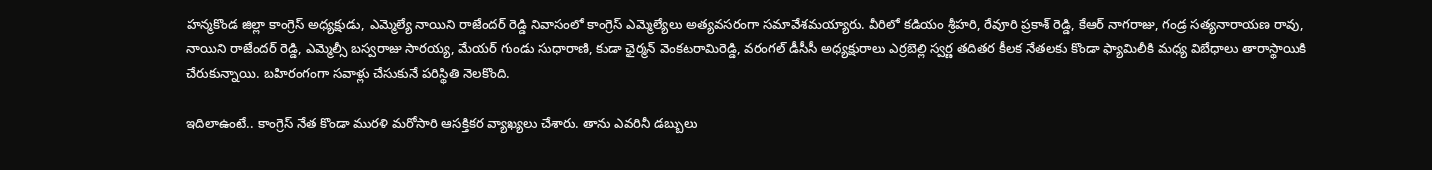హన్మకొండ జిల్లా కాంగ్రెస్ అధ్యక్షుడు, ఎమ్మెల్యే నాయిని రాజేందర్ రెడ్డి నివాసంలో కాంగ్రెస్ ఎమ్మెల్యేలు అత్యవసరంగా సమావేశమయ్యారు. వీరిలో కడియం శ్రీహరి, రేవూరి ప్రకాశ్ రెడ్డి, కేఆర్ నాగరాజు, గండ్ర సత్యనారాయణ రావు, నాయిని రాజేందర్ రెడ్డి, ఎమ్మెల్సీ బస్వరాజు సారయ్య, మేయర్ గుండు సుధారాణి, కుడా ఛైర్మన్ వెంకటరామిరెడ్డి, వరంగల్ డీసీసీ అధ్యక్షురాలు ఎర్రబెల్లి స్వర్ణ తదితర కీలక నేతలకు కొండా ఫ్యామిలీకి మధ్య విబేధాలు తారాస్థాయికి చేరుకున్నాయి. బహిరంగంగా సవాళ్లు చేసుకునే పరిస్థితి నెలకొంది.

ఇదిలాఉంటే.. కాంగ్రెస్ నేత కొండా మురళి మరోసారి ఆసక్తికర వ్యాఖ్యలు చేశారు. తాను ఎవరినీ డబ్బులు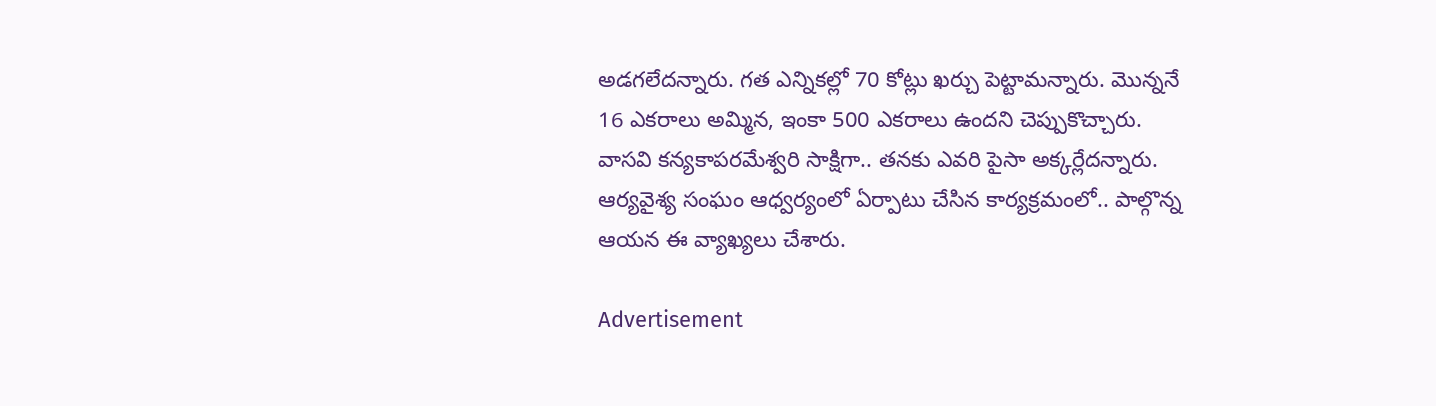అడగలేదన్నారు. గత ఎన్నికల్లో 70 కోట్లు ఖర్చు పెట్టామన్నారు. మొన్ననే 16 ఎకరాలు అమ్మిన, ఇంకా 500 ఎకరాలు ఉందని చెప్పుకొచ్చారు. వాసవి కన్యకాపరమేశ్వరి సాక్షిగా.. తనకు ఎవరి పైసా అక్కర్లేదన్నారు. ఆర్యవైశ్య సంఘం ఆధ్వర్యంలో ఏర్పాటు చేసిన కార్యక్రమంలో.. పాల్గొన్న ఆయన ఈ వ్యాఖ్యలు చేశారు.

Advertisement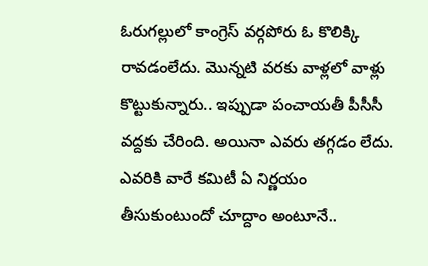ఓరుగల్లులో కాంగ్రెస్ వర్గపోరు ఓ కొలిక్కి రావడంలేదు. మొన్నటి వరకు వాళ్లలో వాళ్లు కొట్టుకున్నారు.. ఇప్పుడా పంచాయతీ పీసీసీ వద్దకు చేరింది. అయినా ఎవరు తగ్గడం లేదు. ఎవరికి వారే కమిటీ ఏ నిర్ణయం తీసుకుంటుందో చూద్దాం అంటూనే..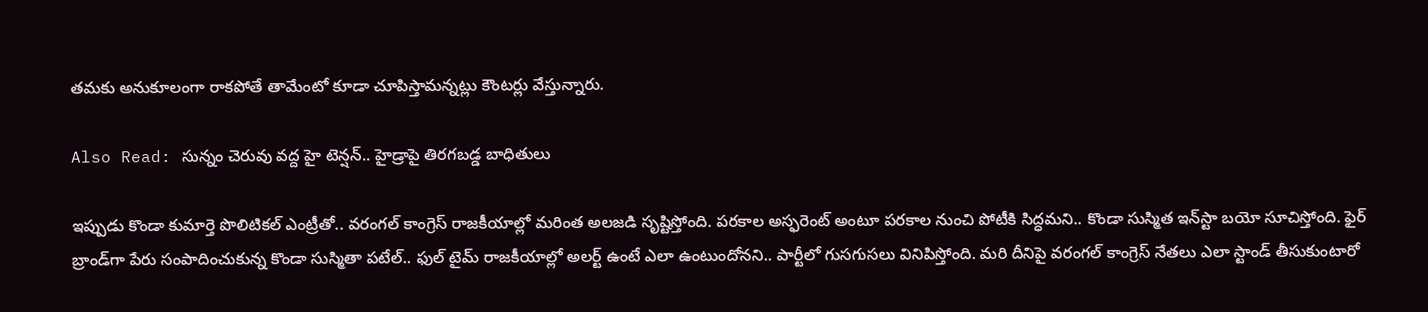తమకు అనుకూలంగా రాకపోతే తామేంటో కూడా చూపిస్తామన్నట్లు కౌంటర్లు వేస్తున్నారు.

Also Read: సున్నం చెరువు వద్ద హై టెన్షన్.. హైడ్రాపై తిరగబడ్డ బాధితులు

ఇప్పుడు కొండా కుమార్తె పొలిటికల్ ఎంట్రీతో.. వరంగల్ కాంగ్రెస్ రాజకీయాల్లో మరింత అలజడి సృష్టిస్తోంది. పరకాల అస్ఫరెంట్ అంటూ పరకాల నుంచి పోటీకి సిద్ధమని.. కొండా సుస్మిత ఇన్‌స్టా బయో సూచిస్తోంది. ఫైర్ బ్రాండ్‌గా పేరు సంపాదించుకున్న కొండా సుస్మితా పటేల్.. ఫుల్ టైమ్ రాజకీయాల్లో అలర్ట్ ఉంటే ఎలా ఉంటుందోనని.. పార్టీలో గుసగుసలు వినిపిస్తోంది. మరి దీనిపై వరంగల్ కాంగ్రెస్ నేతలు ఎలా స్టాండ్ తీసుకుంటారో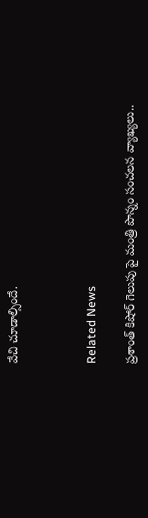వేచి చూడాల్సిందే.



Related News

ప్రశాంత్ కిషోర్ గెలుపు పై మంత్రి పొన్నం సంచలన వ్యాఖ్యలు..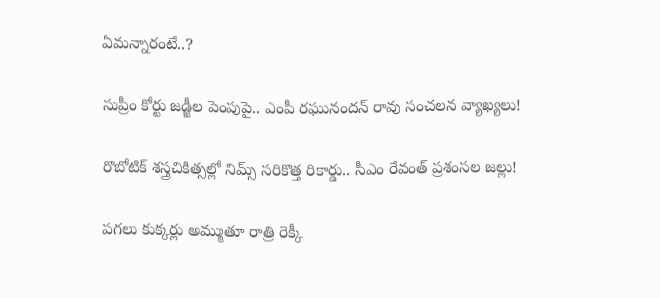ఏమన్నారంటే..?

సుప్రీం కోర్టు జడ్జీల పెంపుపై.. ఎంపీ రఘునందన్ రావు సంచలన వ్యాఖ్యలు!

రొబోటిక్ శస్త్రచికిత్సల్లో నిమ్స్ సరికొత్త రికార్డు.. సీఎం రేవంత్ ప్రశంసల జల్లు!

పగలు కుక్కర్లు అమ్ముతూ రాత్రి రెక్కీ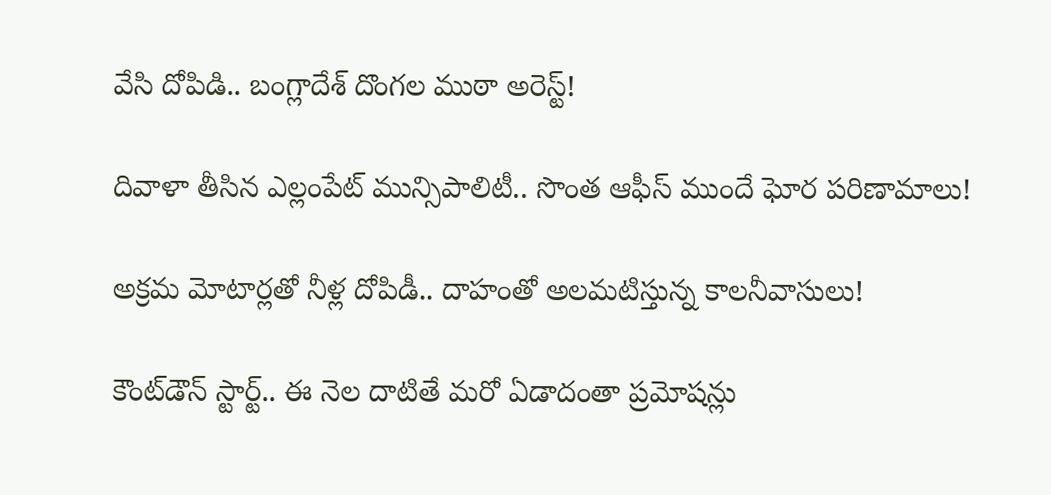వేసి దోపిడి.. బంగ్లాదేశ్ దొంగల ముఠా అరెస్ట్!

దివాళా తీసిన ఎల్లంపేట్ మున్సిపాలిటీ.. సొంత ఆఫీస్ ముందే ఘోర పరిణామాలు!

అక్రమ మోటార్లతో నీళ్ల దోపిడీ.. దాహంతో అలమటిస్తున్న కాలనీవాసులు!

కౌంట్‌డౌన్ స్టార్ట్.. ఈ నెల దాటితే మరో ఏడాదంతా ప్రమోషన్లు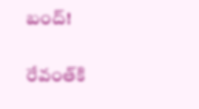బంద్!

రేవంత్‌కి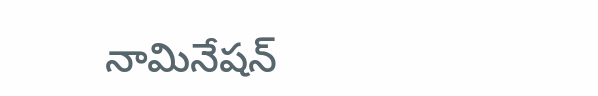నామినేషన్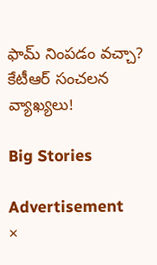ఫామ్ నింపడం వచ్చా? కేటీఆర్ సంచలన వ్యాఖ్యలు!

Big Stories

Advertisement
×